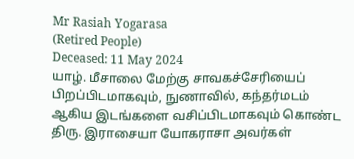Mr Rasiah Yogarasa
(Retired People)
Deceased: 11 May 2024
யாழ். மீசாலை மேற்கு சாவகச்சேரியைப் பிறப்பிடமாகவும், நுணாவில், கந்தர்மடம் ஆகிய இடங்களை வசிப்பிடமாகவும் கொண்ட திரு. இராசையா யோகராசா அவர்கள்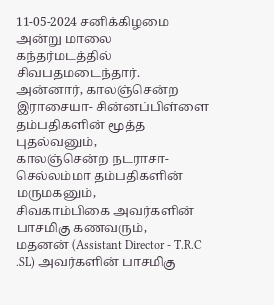11-05-2024 சனிக்கிழமை அன்று மாலை கந்தர்மடத்தில் சிவபதமடைந்தார்.
அன்னார், காலஞ்சென்ற இராசையா- சின்னப்பிள்ளை தம்பதிகளின் மூத்த புதல்வனும்,
காலஞ்சென்ற நடராசா- செல்லம்மா தம்பதிகளின் மருமகனும்,
சிவகாம்பிகை அவர்களின் பாசமிகு கணவரும்,
மதனன் (Assistant Director - T.R.C .SL) அவர்களின் பாசமிகு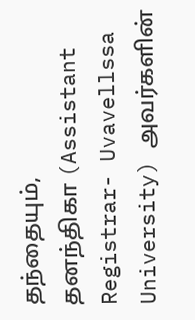தந்தையும்,
தனந்திகா (Assistant Registrar- Uvavellssa University) அவர்களின்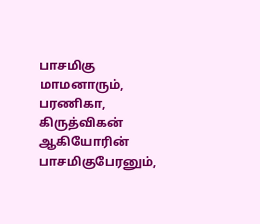பாசமிகு மாமனாரும்,
பரணிகா, கிருத்விகன் ஆகியோரின் பாசமிகுபேரனும்,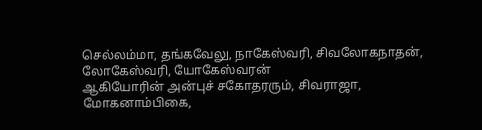செல்லம்மா, தங்கவேலு, நாகேஸ்வரி, சிவலோகநாதன், லோகேஸ்வரி, யோகேஸ்வரன்
ஆகியோரின் அன்புச் சகோதரரும், சிவராஜா,
மோகனாம்பிகை,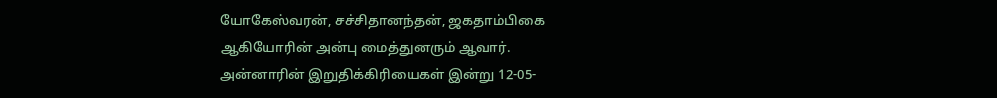யோகேஸ்வரன், சச்சிதானந்தன், ஜகதாம்பிகை ஆகியோரின் அன்பு மைத்துனரும் ஆவார்.
அன்னாரின் இறுதிக்கிரியைகள் இன்று 12-05-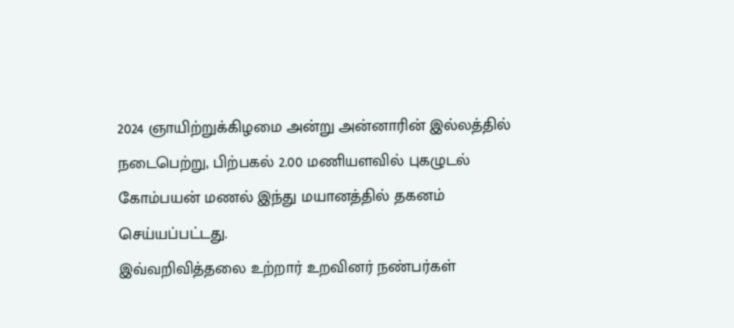2024 ஞாயிற்றுக்கிழமை அன்று அன்னாரின் இல்லத்தில் நடைபெற்று, பிற்பகல் 2.00 மணியளவில் புகழுடல் கோம்பயன் மணல் இந்து மயானத்தில் தகனம் செய்யப்பட்டது.
இவ்வறிவித்தலை உற்றார் உறவினர் நண்பர்கள்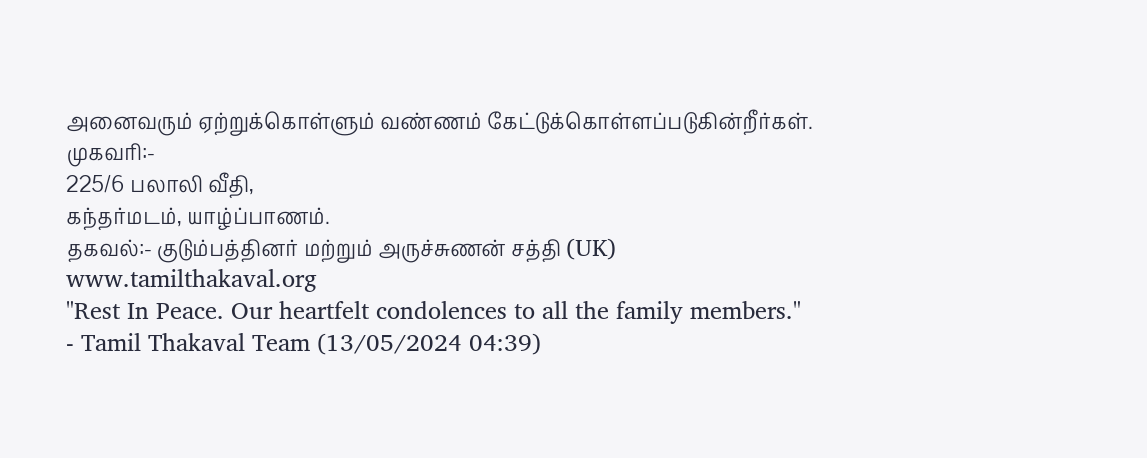அனைவரும் ஏற்றுக்கொள்ளும் வண்ணம் கேட்டுக்கொள்ளப்படுகின்றீர்கள்.
முகவரி:-
225/6 பலாலி வீதி,
கந்தர்மடம், யாழ்ப்பாணம்.
தகவல்:- குடும்பத்தினர் மற்றும் அருச்சுணன் சத்தி (UK)
www.tamilthakaval.org
"Rest In Peace. Our heartfelt condolences to all the family members."
- Tamil Thakaval Team (13/05/2024 04:39)